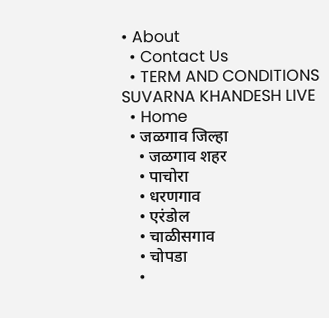• About
  • Contact Us
  • TERM AND CONDITIONS
SUVARNA KHANDESH LIVE
  • Home
  • जळगाव जिल्हा
    • जळगाव शहर
    • पाचोरा
    • धरणगाव
    • एरंडोल
    • चाळीसगाव
    • चोपडा
    •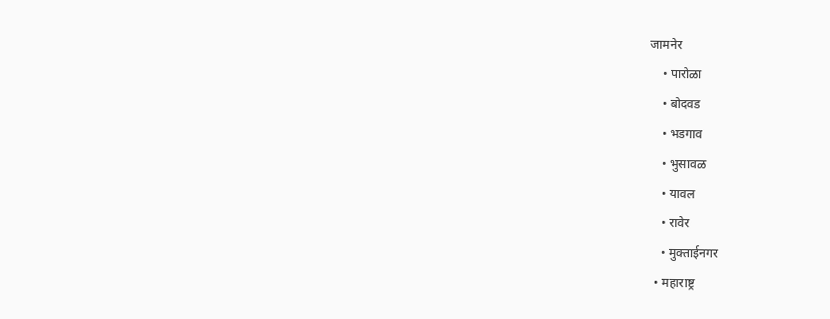जामनेर
    • पारोळा
    • बोदवड
    • भडगाव
    • भुसावळ
    • यावल
    • रावेर
    • मुक्ताईनगर
  • महाराष्ट्र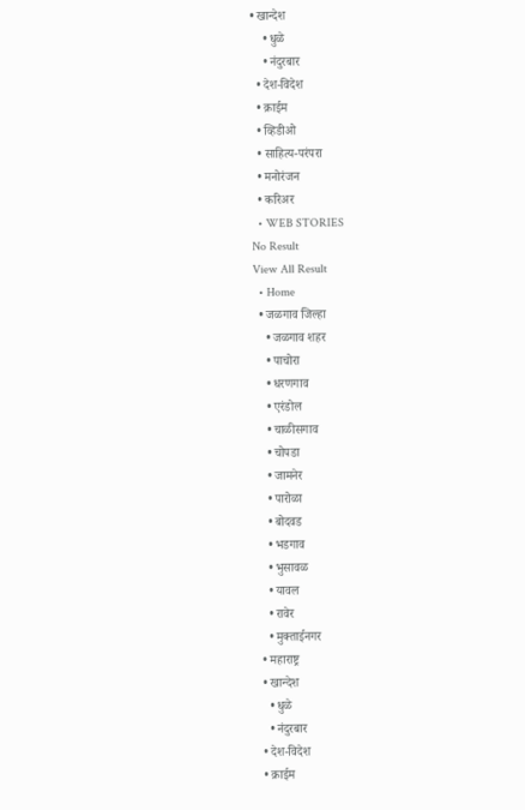• खान्देश
    • धुळे
    • नंदुरबार
  • देश-विदेश
  • क्राईम
  • व्हिडीओ
  • साहित्य-परंपरा
  • मनोरंजन
  • करिअर
  • WEB STORIES
No Result
View All Result
  • Home
  • जळगाव जिल्हा
    • जळगाव शहर
    • पाचोरा
    • धरणगाव
    • एरंडोल
    • चाळीसगाव
    • चोपडा
    • जामनेर
    • पारोळा
    • बोदवड
    • भडगाव
    • भुसावळ
    • यावल
    • रावेर
    • मुक्ताईनगर
  • महाराष्ट्र
  • खान्देश
    • धुळे
    • नंदुरबार
  • देश-विदेश
  • क्राईम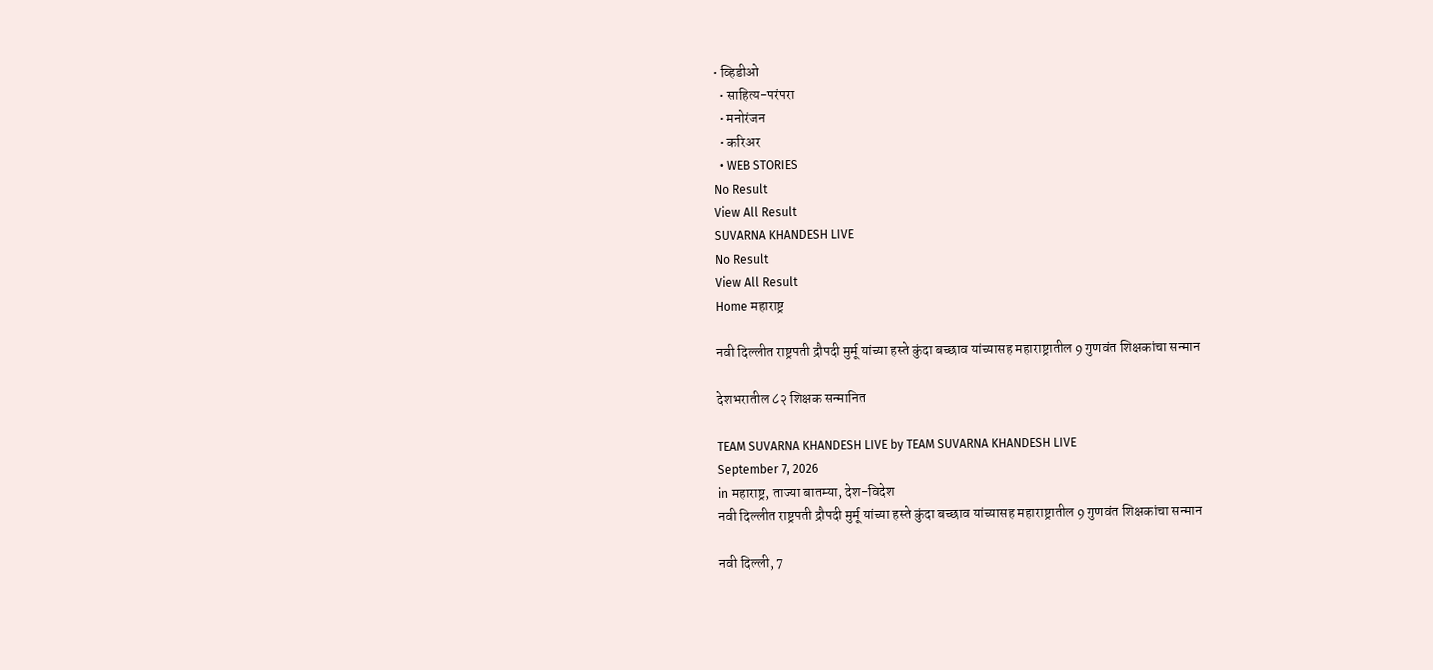• व्हिडीओ
  • साहित्य-परंपरा
  • मनोरंजन
  • करिअर
  • WEB STORIES
No Result
View All Result
SUVARNA KHANDESH LIVE
No Result
View All Result
Home महाराष्ट्र

नवी दिल्लीत राष्ट्रपती द्रौपदी मुर्मू यांच्या हस्ते कुंदा बच्छाव यांच्यासह महाराष्ट्रातील 9 गुणवंत शिक्षकांचा सन्मान

देशभरातील ८२ शिक्षक सन्मानित

TEAM SUVARNA KHANDESH LIVE by TEAM SUVARNA KHANDESH LIVE
September 7, 2026
in महाराष्ट्र, ताज्या बातम्या, देश-विदेश
नवी दिल्लीत राष्ट्रपती द्रौपदी मुर्मू यांच्या हस्ते कुंदा बच्छाव यांच्यासह महाराष्ट्रातील 9 गुणवंत शिक्षकांचा सन्मान

नवी दिल्ली, 7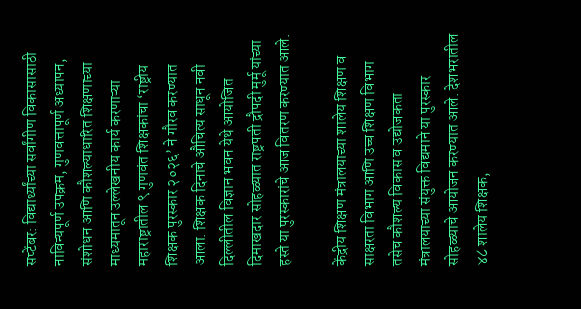सप्टेंबर: विद्यार्थ्यांच्या सर्वांगीण विकासासाठी नाविन्यपूर्ण उपक्रम, गुणवत्तापूर्ण अध्यापन, संशोधन आणि कौशल्याधारित शिक्षणाच्या माध्यमातून उल्लेखनीय कार्य करणाऱ्या महाराष्ट्रातील ९ गुणवंत शिक्षकांचा ‘राष्ट्रीय शिक्षक पुरस्कार २०२६’ ने गौरव करण्यात आला. शिक्षक दिनाचे औचित्य साधून नवी दिल्लीतील विज्ञान भवन येथे आयोजित दिमाखदार सोहळ्यात राष्ट्रपती द्रौपदी मुर्मू यांच्या हस्ते या पुरस्कारांचे आज वितरण करण्यात आले.

केंद्रीय शिक्षण मंत्रालयाच्या शालेय शिक्षण व साक्षरता विभाग आणि उच्च शिक्षण विभाग तसेच कौशल्य विकास व उद्योजकता मंत्रालयाच्या संयुक्त विद्यमाने या पुरस्कार सोहळ्याचे आयोजन करण्यात आले. देशभरातील ४८ शालेय शिक्षक,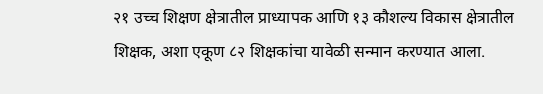२१ उच्च शिक्षण क्षेत्रातील प्राध्यापक आणि १३ कौशल्य विकास क्षेत्रातील शिक्षक, अशा एकूण ८२ शिक्षकांचा यावेळी सन्मान करण्यात आला.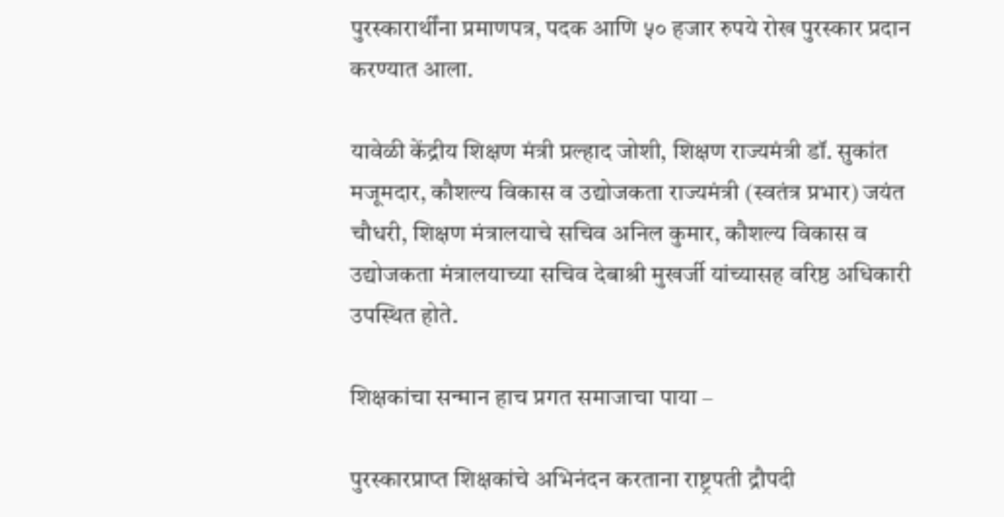पुरस्कारार्थींना प्रमाणपत्र, पदक आणि ५० हजार रुपये रोख पुरस्कार प्रदान करण्यात आला.

यावेळी केंद्रीय शिक्षण मंत्री प्रल्हाद जोशी, शिक्षण राज्यमंत्री डॉ. सुकांत मजूमदार, कौशल्य विकास व उद्योजकता राज्यमंत्री (स्वतंत्र प्रभार) जयंत चौधरी, शिक्षण मंत्रालयाचे सचिव अनिल कुमार, कौशल्य विकास व उद्योजकता मंत्रालयाच्या सचिव देबाश्री मुखर्जी यांच्यासह वरिष्ठ अधिकारी उपस्थित होते.

शिक्षकांचा सन्मान हाच प्रगत समाजाचा पाया –

पुरस्कारप्राप्त शिक्षकांचे अभिनंदन करताना राष्ट्रपती द्रौपदी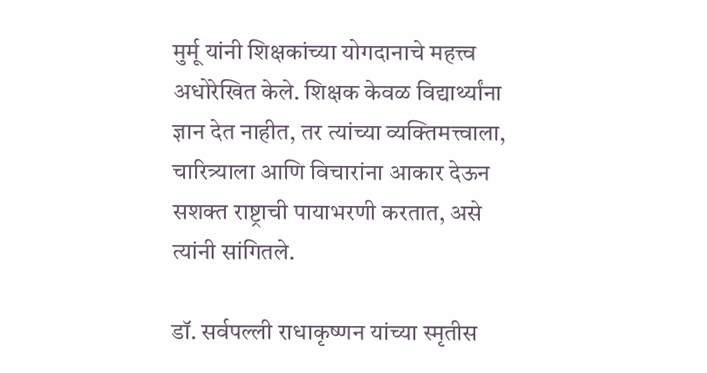मुर्मू यांनी शिक्षकांच्या योगदानाचे महत्त्व अधोरेखित केले. शिक्षक केवळ विद्यार्थ्यांना ज्ञान देत नाहीत, तर त्यांच्या व्यक्तिमत्त्वाला, चारित्र्याला आणि विचारांना आकार देऊन सशक्त राष्ट्राची पायाभरणी करतात, असे त्यांनी सांगितले.

डॉ. सर्वपल्ली राधाकृष्णन यांच्या स्मृतीस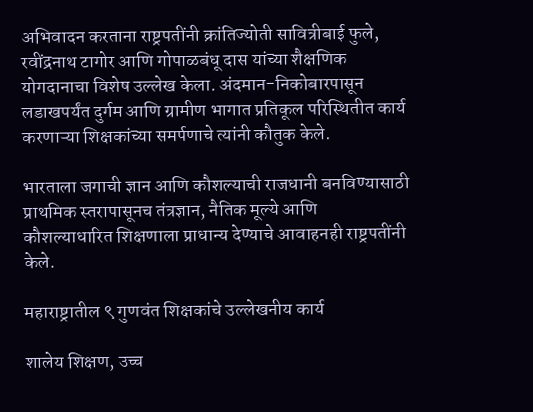अभिवादन करताना राष्ट्रपतींनी क्रांतिज्योती सावित्रीबाई फुले, रवींद्रनाथ टागोर आणि गोपाळबंधू दास यांच्या शैक्षणिक योगदानाचा विशेष उल्लेख केला. अंदमान-निकोबारपासून लडाखपर्यंत दुर्गम आणि ग्रामीण भागात प्रतिकूल परिस्थितीत कार्य करणाऱ्या शिक्षकांच्या समर्पणाचे त्यांनी कौतुक केले.

भारताला जगाची ज्ञान आणि कौशल्याची राजधानी बनविण्यासाठी प्राथमिक स्तरापासूनच तंत्रज्ञान, नैतिक मूल्ये आणि कौशल्याधारित शिक्षणाला प्राधान्य देण्याचे आवाहनही राष्ट्रपतींनी केले.

महाराष्ट्रातील ९ गुणवंत शिक्षकांचे उल्लेखनीय कार्य

शालेय शिक्षण, उच्च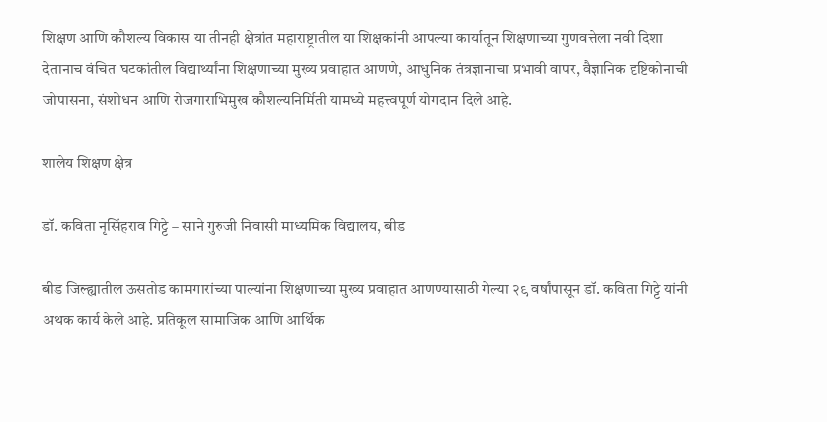शिक्षण आणि कौशल्य विकास या तीनही क्षेत्रांत महाराष्ट्रातील या शिक्षकांनी आपल्या कार्यातून शिक्षणाच्या गुणवत्तेला नवी दिशा देतानाच वंचित घटकांतील विद्यार्थ्यांना शिक्षणाच्या मुख्य प्रवाहात आणणे, आधुनिक तंत्रज्ञानाचा प्रभावी वापर, वैज्ञानिक दृष्टिकोनाची जोपासना, संशोधन आणि रोजगाराभिमुख कौशल्यनिर्मिती यामध्ये महत्त्वपूर्ण योगदान दिले आहे.

शालेय शिक्षण क्षेत्र

डॉ. कविता नृसिंहराव गिट्टे – साने गुरुजी निवासी माध्यमिक विद्यालय, बीड

बीड जिल्ह्यातील ऊसतोड कामगारांच्या पाल्यांना शिक्षणाच्या मुख्य प्रवाहात आणण्यासाठी गेल्या २९ वर्षांपासून डॉ. कविता गिट्टे यांनी अथक कार्य केले आहे. प्रतिकूल सामाजिक आणि आर्थिक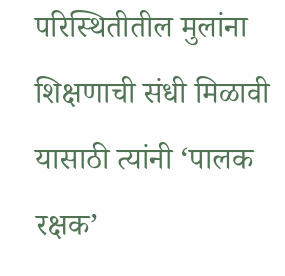परिस्थितीतील मुलांना शिक्षणाची संधी मिळावी यासाठी त्यांनी ‘पालक रक्षक’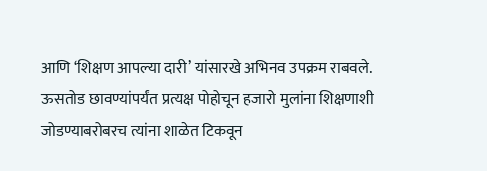आणि ‘शिक्षण आपल्या दारी’ यांसारखे अभिनव उपक्रम राबवले. ऊसतोड छावण्यांपर्यंत प्रत्यक्ष पोहोचून हजारो मुलांना शिक्षणाशी जोडण्याबरोबरच त्यांना शाळेत टिकवून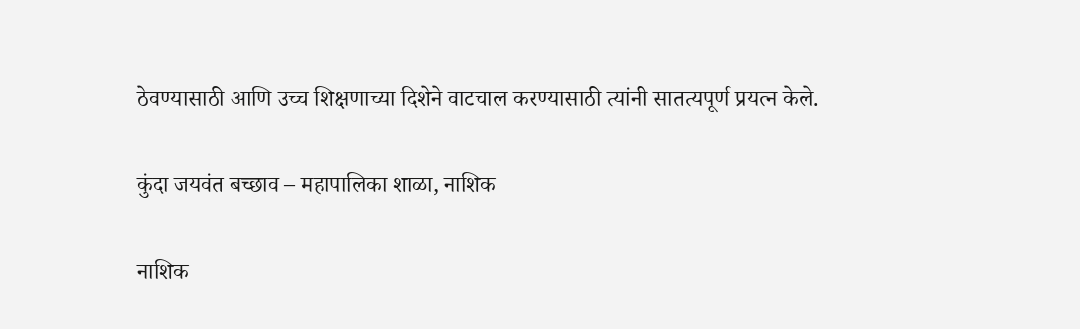ठेवण्यासाठी आणि उच्च शिक्षणाच्या दिशेने वाटचाल करण्यासाठी त्यांनी सातत्यपूर्ण प्रयत्न केले.

कुंदा जयवंत बच्छाव – महापालिका शाळा, नाशिक

नाशिक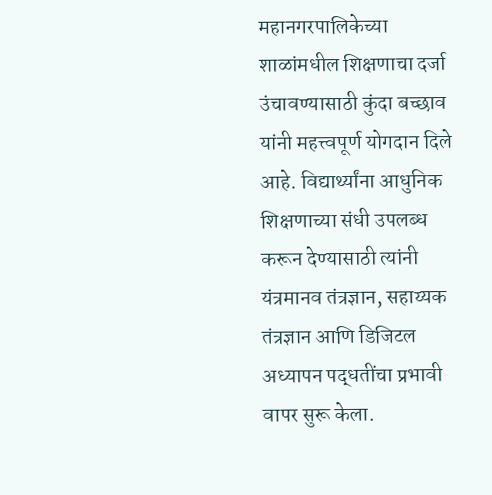महानगरपालिकेच्या शाळांमधील शिक्षणाचा दर्जा उंचावण्यासाठी कुंदा बच्छाव यांनी महत्त्वपूर्ण योगदान दिले आहे. विद्यार्थ्यांना आधुनिक शिक्षणाच्या संधी उपलब्ध करून देण्यासाठी त्यांनी यंत्रमानव तंत्रज्ञान, सहाय्यक तंत्रज्ञान आणि डिजिटल अध्यापन पद्धतींचा प्रभावी वापर सुरू केला.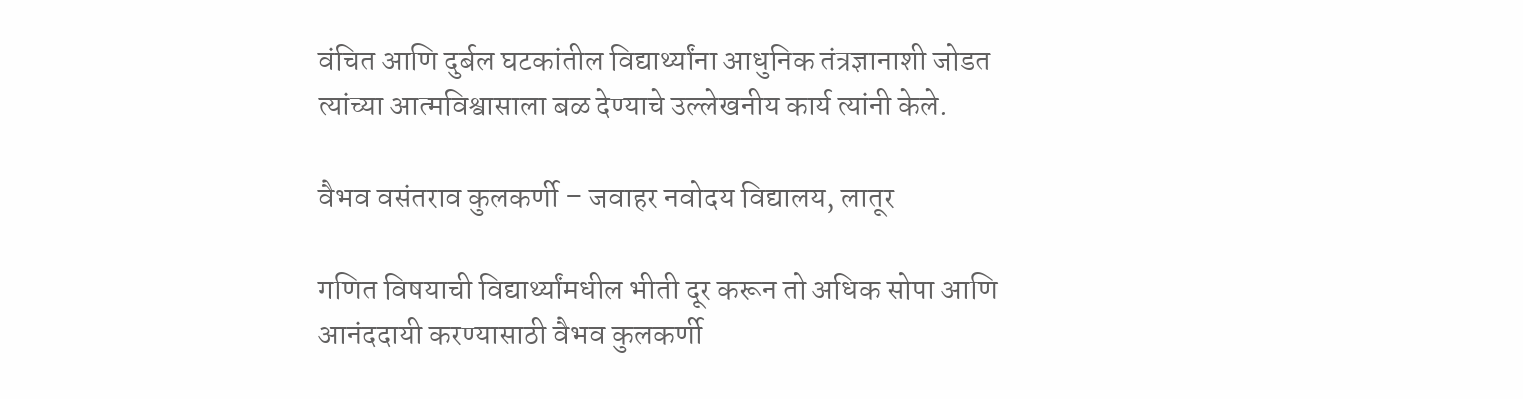वंचित आणि दुर्बल घटकांतील विद्यार्थ्यांना आधुनिक तंत्रज्ञानाशी जोडत त्यांच्या आत्मविश्वासाला बळ देण्याचे उल्लेखनीय कार्य त्यांनी केले.

वैभव वसंतराव कुलकर्णी – जवाहर नवोदय विद्यालय, लातूर

गणित विषयाची विद्यार्थ्यांमधील भीती दूर करून तो अधिक सोपा आणि आनंददायी करण्यासाठी वैभव कुलकर्णी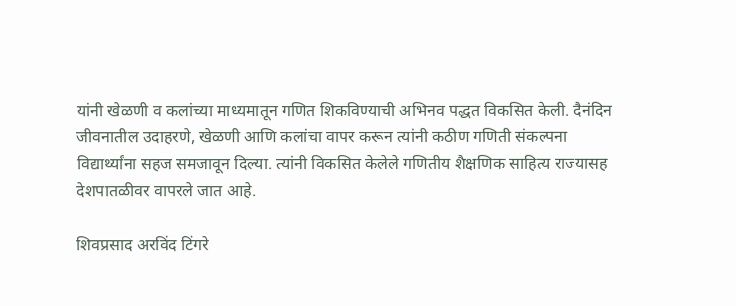यांनी खेळणी व कलांच्या माध्यमातून गणित शिकविण्याची अभिनव पद्धत विकसित केली. दैनंदिन जीवनातील उदाहरणे, खेळणी आणि कलांचा वापर करून त्यांनी कठीण गणिती संकल्पना विद्यार्थ्यांना सहज समजावून दिल्या. त्यांनी विकसित केलेले गणितीय शैक्षणिक साहित्य राज्यासह देशपातळीवर वापरले जात आहे.

शिवप्रसाद अरविंद टिंगरे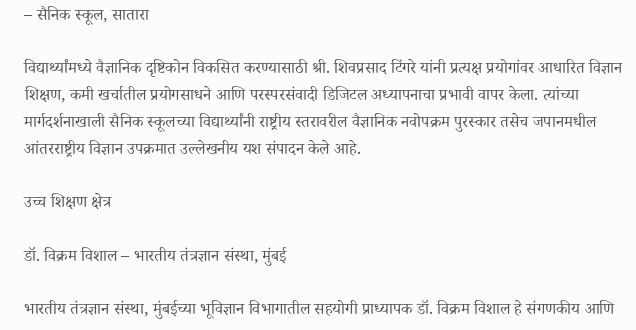– सैनिक स्कूल, सातारा

विद्यार्थ्यांमध्ये वैज्ञानिक दृष्टिकोन विकसित करण्यासाठी श्री. शिवप्रसाद टिंगरे यांनी प्रत्यक्ष प्रयोगांवर आधारित विज्ञान शिक्षण, कमी खर्चातील प्रयोगसाधने आणि परस्परसंवादी डिजिटल अध्यापनाचा प्रभावी वापर केला. त्यांच्या मार्गदर्शनाखाली सैनिक स्कूलच्या विद्यार्थ्यांनी राष्ट्रीय स्तरावरील वैज्ञानिक नवोपक्रम पुरस्कार तसेच जपानमधील आंतरराष्ट्रीय विज्ञान उपक्रमात उल्लेखनीय यश संपादन केले आहे.

उच्च शिक्षण क्षेत्र

डॉ. विक्रम विशाल – भारतीय तंत्रज्ञान संस्था, मुंबई

भारतीय तंत्रज्ञान संस्था, मुंबईच्या भूविज्ञान विभागातील सहयोगी प्राध्यापक डॉ. विक्रम विशाल हे संगणकीय आणि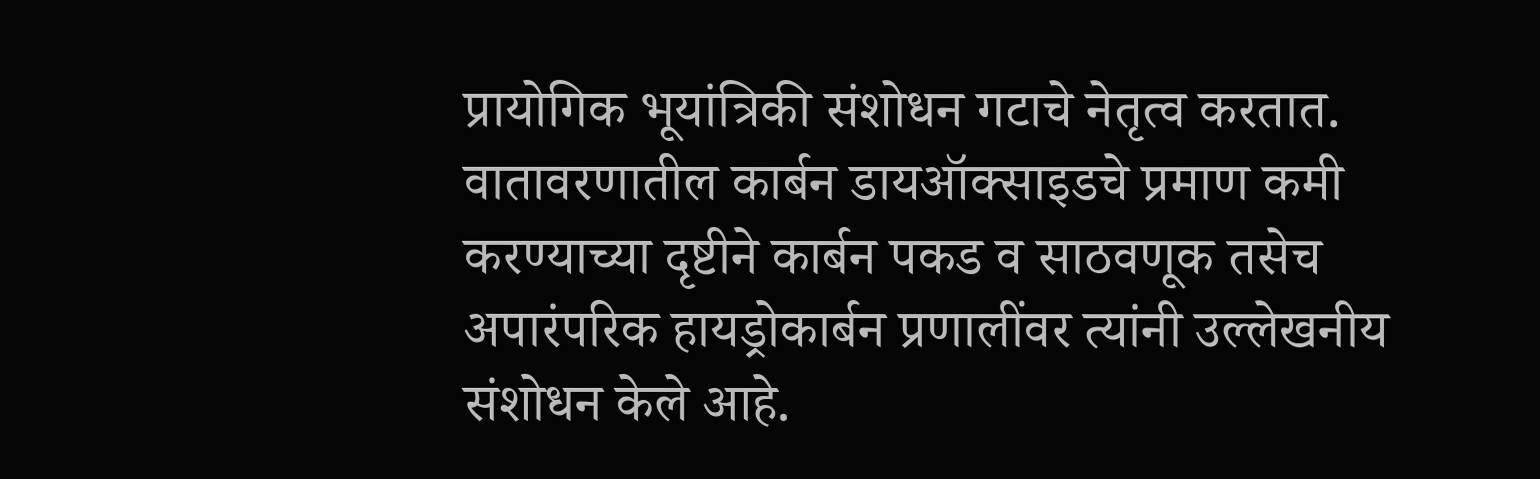प्रायोगिक भूयांत्रिकी संशोधन गटाचे नेतृत्व करतात. वातावरणातील कार्बन डायऑक्साइडचे प्रमाण कमी करण्याच्या दृष्टीने कार्बन पकड व साठवणूक तसेच अपारंपरिक हायड्रोकार्बन प्रणालींवर त्यांनी उल्लेखनीय संशोधन केले आहे.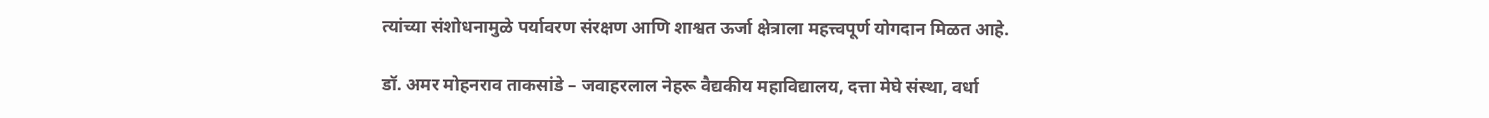त्यांच्या संशोधनामुळे पर्यावरण संरक्षण आणि शाश्वत ऊर्जा क्षेत्राला महत्त्वपूर्ण योगदान मिळत आहे.

डॉ. अमर मोहनराव ताकसांडे – जवाहरलाल नेहरू वैद्यकीय महाविद्यालय, दत्ता मेघे संस्था, वर्धा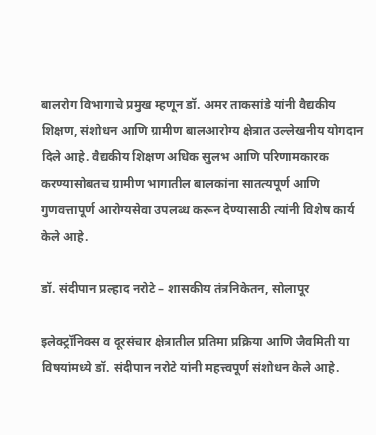बालरोग विभागाचे प्रमुख म्हणून डॉ. अमर ताकसांडे यांनी वैद्यकीय शिक्षण, संशोधन आणि ग्रामीण बालआरोग्य क्षेत्रात उल्लेखनीय योगदान दिले आहे. वैद्यकीय शिक्षण अधिक सुलभ आणि परिणामकारक करण्यासोबतच ग्रामीण भागातील बालकांना सातत्यपूर्ण आणि गुणवत्तापूर्ण आरोग्यसेवा उपलब्ध करून देण्यासाठी त्यांनी विशेष कार्य केले आहे.

डॉ. संदीपान प्रल्हाद नरोटे – शासकीय तंत्रनिकेतन, सोलापूर

इलेक्ट्रॉनिक्स व दूरसंचार क्षेत्रातील प्रतिमा प्रक्रिया आणि जैवमिती या विषयांमध्ये डॉ. संदीपान नरोटे यांनी महत्त्वपूर्ण संशोधन केले आहे.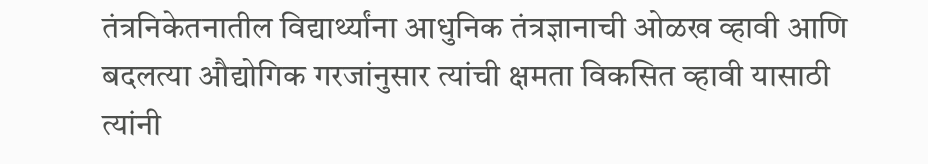तंत्रनिकेतनातील विद्यार्थ्यांना आधुनिक तंत्रज्ञानाची ओळख व्हावी आणि बदलत्या औद्योगिक गरजांनुसार त्यांची क्षमता विकसित व्हावी यासाठी त्यांनी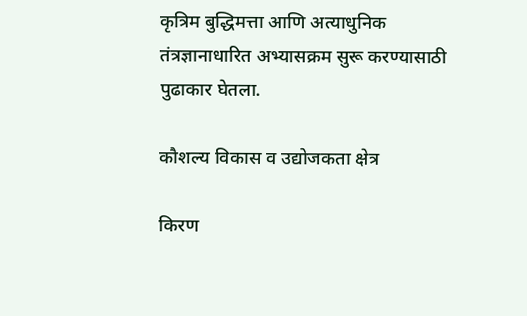कृत्रिम बुद्धिमत्ता आणि अत्याधुनिक तंत्रज्ञानाधारित अभ्यासक्रम सुरू करण्यासाठी पुढाकार घेतला.

कौशल्य विकास व उद्योजकता क्षेत्र

किरण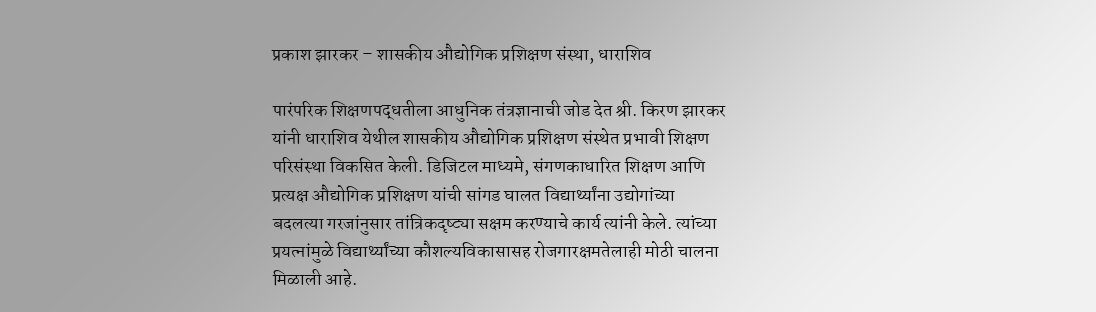प्रकाश झारकर – शासकीय औद्योगिक प्रशिक्षण संस्था, धाराशिव

पारंपरिक शिक्षणपद्धतीला आधुनिक तंत्रज्ञानाची जोड देत श्री. किरण झारकर यांनी धाराशिव येथील शासकीय औद्योगिक प्रशिक्षण संस्थेत प्रभावी शिक्षण परिसंस्था विकसित केली. डिजिटल माध्यमे, संगणकाधारित शिक्षण आणि प्रत्यक्ष औद्योगिक प्रशिक्षण यांची सांगड घालत विद्यार्थ्यांना उद्योगांच्या बदलत्या गरजांनुसार तांत्रिकदृष्ट्या सक्षम करण्याचे कार्य त्यांनी केले. त्यांच्या प्रयत्नांमुळे विद्यार्थ्यांच्या कौशल्यविकासासह रोजगारक्षमतेलाही मोठी चालना मिळाली आहे.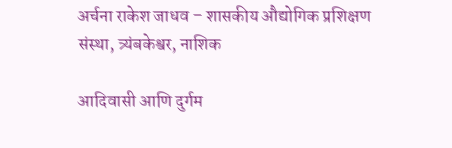अर्चना राकेश जाधव – शासकीय औद्योगिक प्रशिक्षण संस्था, त्र्यंबकेश्वर, नाशिक

आदिवासी आणि दुर्गम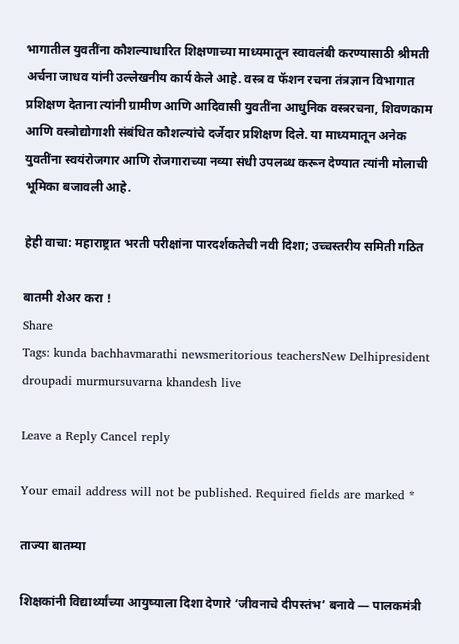भागातील युवतींना कौशल्याधारित शिक्षणाच्या माध्यमातून स्वावलंबी करण्यासाठी श्रीमती अर्चना जाधव यांनी उल्लेखनीय कार्य केले आहे. वस्त्र व फॅशन रचना तंत्रज्ञान विभागात प्रशिक्षण देताना त्यांनी ग्रामीण आणि आदिवासी युवतींना आधुनिक वस्त्ररचना, शिवणकाम आणि वस्त्रोद्योगाशी संबंधित कौशल्यांचे दर्जेदार प्रशिक्षण दिले. या माध्यमातून अनेक युवतींना स्वयंरोजगार आणि रोजगाराच्या नव्या संधी उपलब्ध करून देण्यात त्यांनी मोलाची भूमिका बजावली आहे.

हेही वाचा: महाराष्ट्रात भरती परीक्षांना पारदर्शकतेची नवी दिशा; उच्चस्तरीय समिती गठित

बातमी शेअर करा !
Share
Tags: kunda bachhavmarathi newsmeritorious teachersNew Delhipresident droupadi murmursuvarna khandesh live

Leave a Reply Cancel reply

Your email address will not be published. Required fields are marked *

ताज्या बातम्या

शिक्षकांनी विद्यार्थ्यांच्या आयुष्याला दिशा देणारे ‘जीवनाचे दीपस्तंभ’ बनावे — पालकमंत्री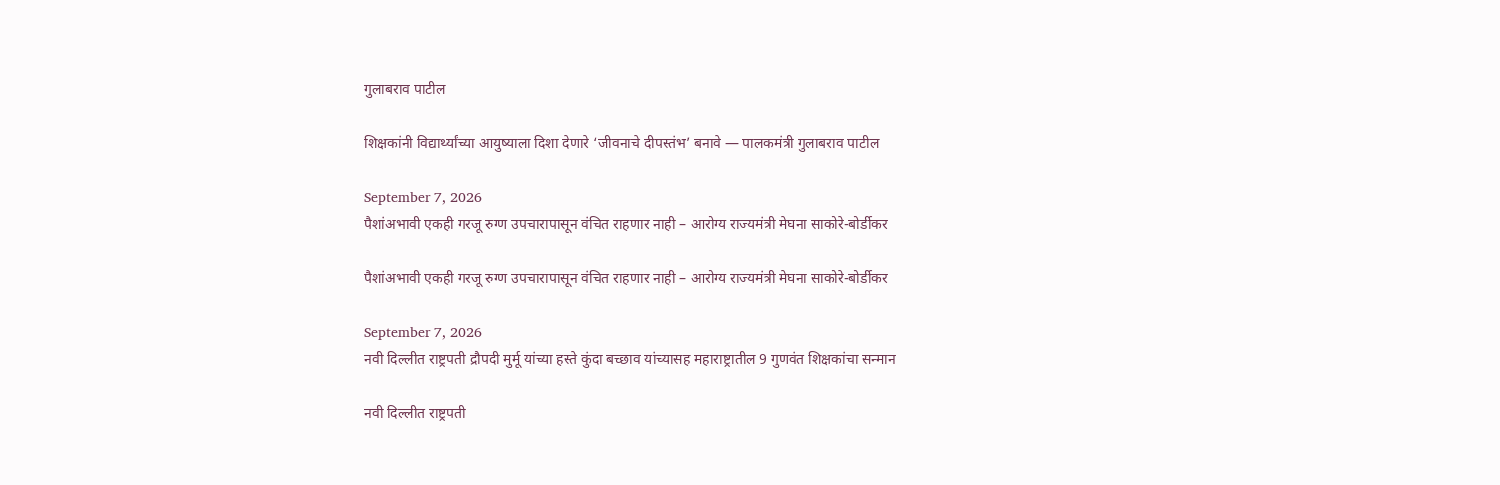गुलाबराव पाटील

शिक्षकांनी विद्यार्थ्यांच्या आयुष्याला दिशा देणारे ‘जीवनाचे दीपस्तंभ’ बनावे — पालकमंत्री गुलाबराव पाटील

September 7, 2026
पैशांअभावी एकही गरजू रुग्ण उपचारापासून वंचित राहणार नाही – आरोग्य राज्यमंत्री मेघना साकोरे-बोर्डीकर

पैशांअभावी एकही गरजू रुग्ण उपचारापासून वंचित राहणार नाही – आरोग्य राज्यमंत्री मेघना साकोरे-बोर्डीकर

September 7, 2026
नवी दिल्लीत राष्ट्रपती द्रौपदी मुर्मू यांच्या हस्ते कुंदा बच्छाव यांच्यासह महाराष्ट्रातील 9 गुणवंत शिक्षकांचा सन्मान

नवी दिल्लीत राष्ट्रपती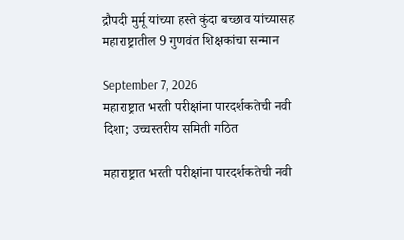द्रौपदी मुर्मू यांच्या हस्ते कुंदा बच्छाव यांच्यासह महाराष्ट्रातील 9 गुणवंत शिक्षकांचा सन्मान

September 7, 2026
महाराष्ट्रात भरती परीक्षांना पारदर्शकतेची नवी दिशा; उच्चस्तरीय समिती गठित

महाराष्ट्रात भरती परीक्षांना पारदर्शकतेची नवी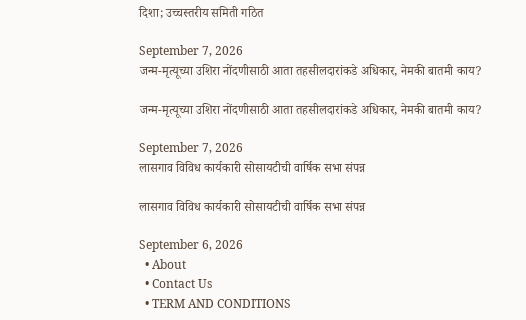दिशा; उच्चस्तरीय समिती गठित

September 7, 2026
जन्म-मृत्यूच्या उशिरा नोंदणीसाठी आता तहसीलदारांकडे अधिकार, नेमकी बातमी काय?

जन्म-मृत्यूच्या उशिरा नोंदणीसाठी आता तहसीलदारांकडे अधिकार, नेमकी बातमी काय?

September 7, 2026
लासगाव विविध कार्यकारी सोसायटीची वार्षिक सभा संपन्न

लासगाव विविध कार्यकारी सोसायटीची वार्षिक सभा संपन्न

September 6, 2026
  • About
  • Contact Us
  • TERM AND CONDITIONS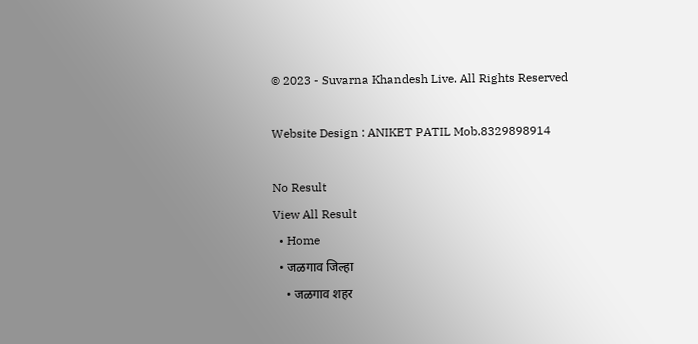© 2023 - Suvarna Khandesh Live. All Rights Reserved

Website Design : ANIKET PATIL Mob.8329898914

No Result
View All Result
  • Home
  • जळगाव जिल्हा
    • जळगाव शहर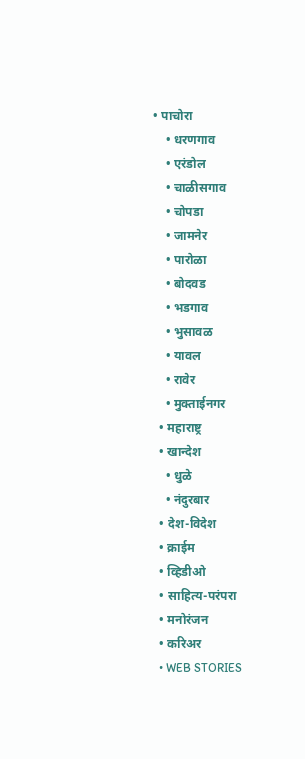• पाचोरा
    • धरणगाव
    • एरंडोल
    • चाळीसगाव
    • चोपडा
    • जामनेर
    • पारोळा
    • बोदवड
    • भडगाव
    • भुसावळ
    • यावल
    • रावेर
    • मुक्ताईनगर
  • महाराष्ट्र
  • खान्देश
    • धुळे
    • नंदुरबार
  • देश-विदेश
  • क्राईम
  • व्हिडीओ
  • साहित्य-परंपरा
  • मनोरंजन
  • करिअर
  • WEB STORIES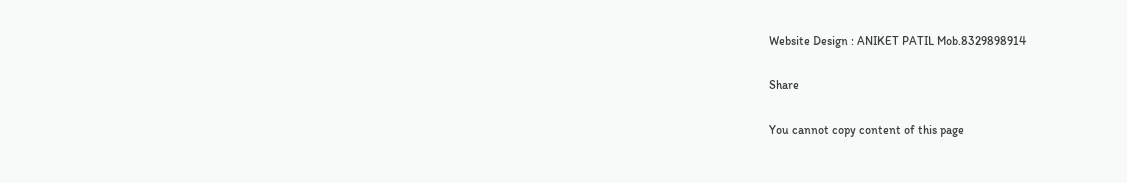Website Design : ANIKET PATIL Mob.8329898914

Share

You cannot copy content of this page